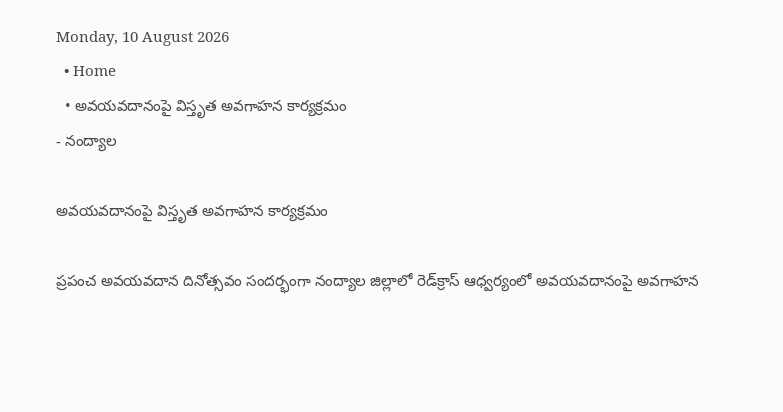Monday, 10 August 2026
  • Home
  • అవయవదానంపై విస్తృత అవగాహన కార్యక్రమం
- నంద్యాల

అవయవదానంపై విస్తృత అవగాహన కార్యక్రమం

ప్రపంచ అవయవదాన దినోత్సవం సందర్భంగా నంద్యాల జిల్లాలో రెడ్‌క్రాస్ ఆధ్వర్యంలో అవయవదానంపై అవగాహన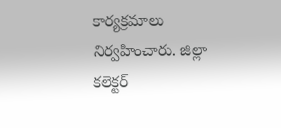కార్యక్రమాలు నిర్వహించారు. జిల్లా కలెక్టర్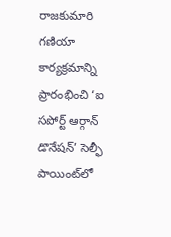రాజకుమారి గణియా కార్యక్రమాన్ని ప్రారంభించి ‘ఐ సపోర్ట్ ఆర్గాన్ డొనేషన్’ సెల్ఫీ పాయింట్‌లో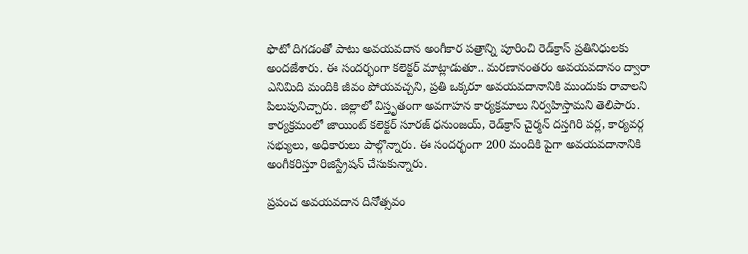ఫొటో దిగడంతో పాటు అవయవదాన అంగీకార పత్రాన్ని పూరించి రెడ్‌క్రాస్ ప్రతినిధులకు అందజేశారు. ఈ సందర్భంగా కలెక్టర్ మాట్లాడుతూ.. మరణానంతరం అవయవదానం ద్వారా ఎనిమిది మందికి జీవం పోయవచ్చని, ప్రతి ఒక్కరూ అవయవదానానికి ముందుకు రావాలని పిలుపునిచ్చారు. జిల్లాలో విస్తృతంగా అవగాహన కార్యక్రమాలు నిర్వహిస్తామని తెలిపారు. కార్యక్రమంలో జాయింట్ కలెక్టర్ సూరజ్ ధనుంజయ్, రెడ్‌క్రాస్ చైర్మన్ దస్తగిరి పర్ల, కార్యవర్గ సభ్యులు, అధికారులు పాల్గొన్నారు. ఈ సందర్భంగా 200 మందికి పైగా అవయవదానానికి అంగీకరిస్తూ రిజిస్ట్రేషన్ చేసుకున్నారు.

ప్రపంచ అవయవదాన దినోత్సవం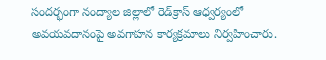సందర్భంగా నంద్యాల జిల్లాలో రెడ్‌క్రాస్ ఆధ్వర్యంలో అవయవదానంపై అవగాహన కార్యక్రమాలు నిర్వహించారు.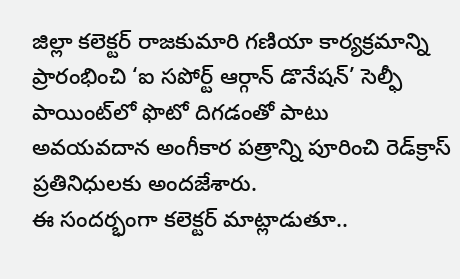జిల్లా కలెక్టర్ రాజకుమారి గణియా కార్యక్రమాన్ని ప్రారంభించి ‘ఐ సపోర్ట్ ఆర్గాన్ డొనేషన్’ సెల్ఫీ పాయింట్‌లో ఫొటో దిగడంతో పాటు అవయవదాన అంగీకార పత్రాన్ని పూరించి రెడ్‌క్రాస్ ప్రతినిధులకు అందజేశారు.
ఈ సందర్భంగా కలెక్టర్ మాట్లాడుతూ..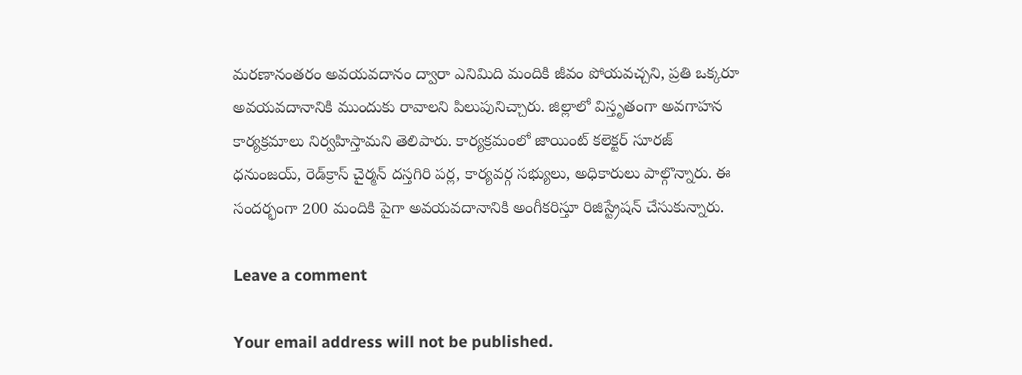మరణానంతరం అవయవదానం ద్వారా ఎనిమిది మందికి జీవం పోయవచ్చని, ప్రతి ఒక్కరూ అవయవదానానికి ముందుకు రావాలని పిలుపునిచ్చారు. జిల్లాలో విస్తృతంగా అవగాహన కార్యక్రమాలు నిర్వహిస్తామని తెలిపారు. కార్యక్రమంలో జాయింట్ కలెక్టర్ సూరజ్ ధనుంజయ్, రెడ్‌క్రాస్ చైర్మన్ దస్తగిరి పర్ల, కార్యవర్గ సభ్యులు, అధికారులు పాల్గొన్నారు. ఈ సందర్భంగా 200 మందికి పైగా అవయవదానానికి అంగీకరిస్తూ రిజిస్ట్రేషన్ చేసుకున్నారు.

Leave a comment

Your email address will not be published.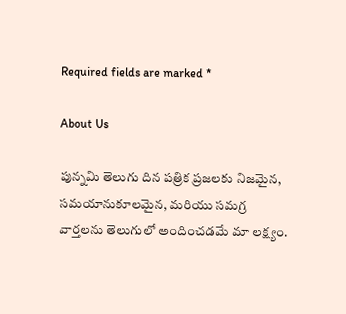Required fields are marked *

About Us

పున్నమి తెలుగు దిన పత్రిక ప్రజలకు నిజమైన, సమయానుకూలమైన, మరియు సమగ్ర వార్తలను తెలుగులో అందించడమే మా లక్ష్యం.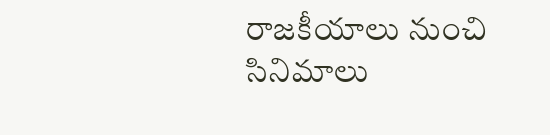రాజకీయాలు నుంచి సినిమాలు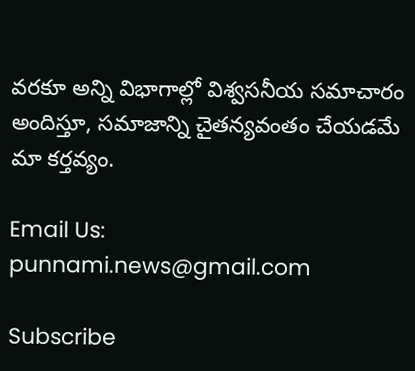వరకూ అన్ని విభాగాల్లో విశ్వసనీయ సమాచారం అందిస్తూ, సమాజాన్ని చైతన్యవంతం చేయడమే మా కర్తవ్యం.

Email Us: punnami.news@gmail.com

Subscribe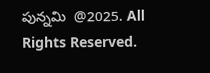పున్నమి  @2025. All Rights Reserved.